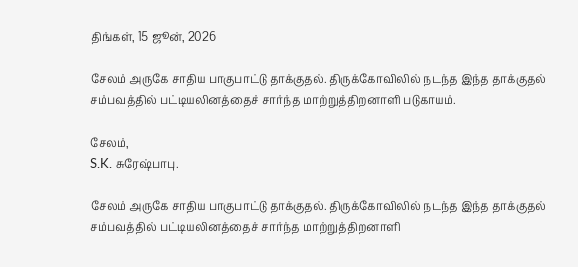திங்கள், 15 ஜூன், 2026

சேலம் அருகே சாதிய பாகுபாட்டு தாக்குதல். திருக்கோவிலில் நடந்த இந்த தாக்குதல் சம்பவத்தில் பட்டியலினத்தைச் சார்ந்த மாற்றுத்திறனாளி படுகாயம்.

சேலம்,
S.K. சுரேஷ்பாபு.

சேலம் அருகே சாதிய பாகுபாட்டு தாக்குதல். திருக்கோவிலில் நடந்த இந்த தாக்குதல் சம்பவத்தில் பட்டியலினத்தைச் சார்ந்த மாற்றுத்திறனாளி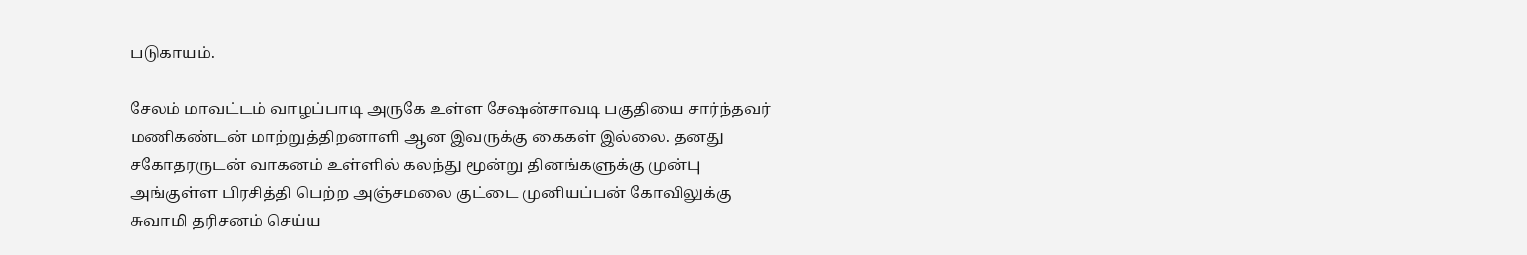படுகாயம்.

சேலம் மாவட்டம் வாழப்பாடி அருகே உள்ள சேஷன்சாவடி பகுதியை சார்ந்தவர் மணிகண்டன் மாற்றுத்திறனாளி ஆன இவருக்கு கைகள் இல்லை. தனது சகோதரருடன் வாகனம் உள்ளில் கலந்து மூன்று தினங்களுக்கு முன்பு அங்குள்ள பிரசித்தி பெற்ற அஞ்சமலை குட்டை முனியப்பன் கோவிலுக்கு சுவாமி தரிசனம் செய்ய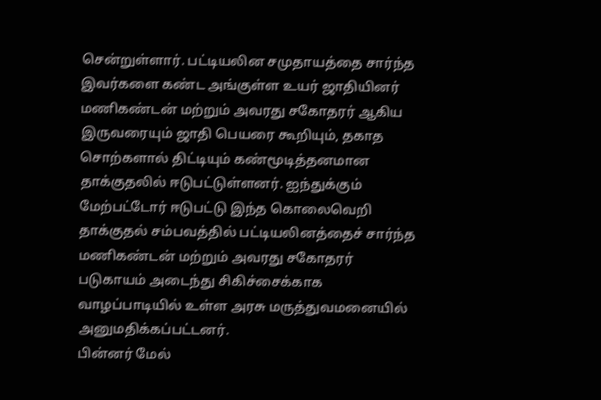சென்றுள்ளார். பட்டியலின சமுதாயத்தை சார்ந்த இவர்களை கண்ட அங்குள்ள உயர் ஜாதியினர் மணிகண்டன் மற்றும் அவரது சகோதரர் ஆகிய இருவரையும் ஜாதி பெயரை கூறியும், தகாத சொற்களால் திட்டியும் கண்மூடித்தனமான தாக்குதலில் ஈடுபட்டுள்ளனர். ஐந்துக்கும் மேற்பட்டோர் ஈடுபட்டு இந்த கொலைவெறி தாக்குதல் சம்பவத்தில் பட்டியலினத்தைச் சார்ந்த மணிகண்டன் மற்றும் அவரது சகோதரர் படுகாயம் அடைந்து சிகிச்சைக்காக வாழப்பாடியில் உள்ள அரசு மருத்துவமனையில் அனுமதிக்கப்பட்டனர்.
பின்னர் மேல்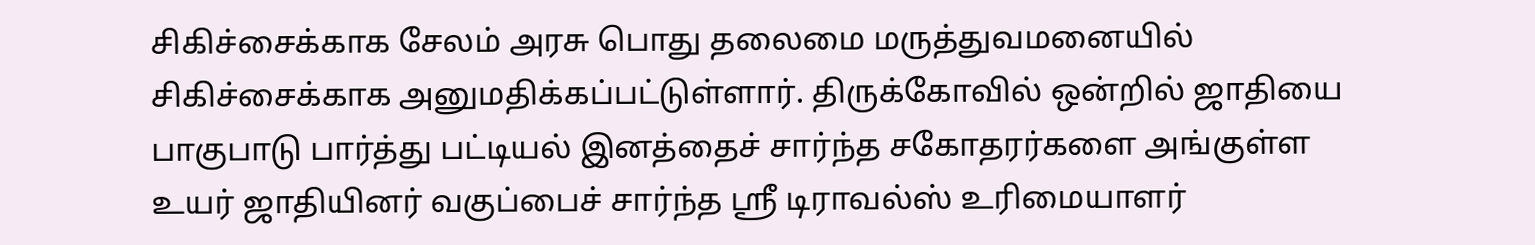சிகிச்சைக்காக சேலம் அரசு பொது தலைமை மருத்துவமனையில் சிகிச்சைக்காக அனுமதிக்கப்பட்டுள்ளார். திருக்கோவில் ஒன்றில் ஜாதியை பாகுபாடு பார்த்து பட்டியல் இனத்தைச் சார்ந்த சகோதரர்களை அங்குள்ள உயர் ஜாதியினர் வகுப்பைச் சார்ந்த ஸ்ரீ டிராவல்ஸ் உரிமையாளர்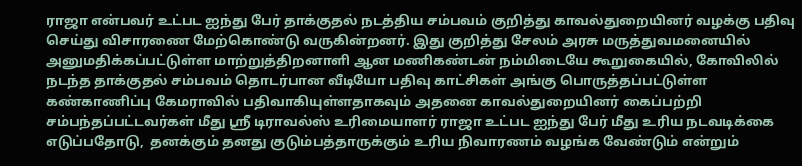ராஜா என்பவர் உட்பட ஐந்து பேர் தாக்குதல் நடத்திய சம்பவம் குறித்து காவல்துறையினர் வழக்கு பதிவு செய்து விசாரணை மேற்கொண்டு வருகின்றனர். இது குறித்து சேலம் அரசு மருத்துவமனையில் அனுமதிக்கப்பட்டுள்ள மாற்றுத்திறனாளி ஆன மணிகண்டன் நம்மிடையே கூறுகையில், கோவிலில் நடந்த தாக்குதல் சம்பவம் தொடர்பான வீடியோ பதிவு காட்சிகள் அங்கு பொருத்தப்பட்டுள்ள கண்காணிப்பு கேமராவில் பதிவாகியுள்ளதாகவும் அதனை காவல்துறையினர் கைப்பற்றி சம்பந்தப்பட்டவர்கள் மீது ஸ்ரீ டிராவல்ஸ் உரிமையாளர் ராஜா உட்பட ஐந்து பேர் மீது உரிய நடவடிக்கை எடுப்பதோடு,  தனக்கும் தனது குடும்பத்தாருக்கும் உரிய நிவாரணம் வழங்க வேண்டும் என்றும்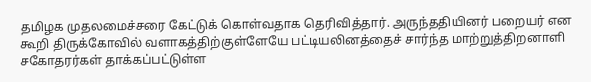தமிழக முதலமைச்சரை கேட்டுக் கொள்வதாக தெரிவித்தார். அருந்ததியினர் பறையர் என கூறி திருக்கோவில் வளாகத்திற்குள்ளேயே பட்டியலினத்தைச் சார்ந்த மாற்றுத்திறனாளி சகோதரர்கள் தாக்கப்பட்டுள்ள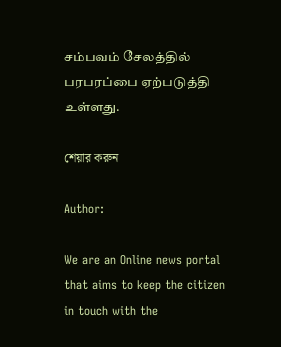சம்பவம் சேலத்தில் பரபரப்பை ஏற்படுத்தி உள்ளது.

শেয়ার করুন

Author:

We are an Online news portal that aims to keep the citizen in touch with the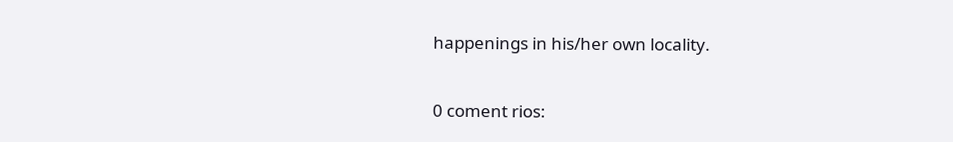happenings in his/her own locality.

0 coment rios: